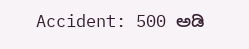Accident: 500 ಅಡಿ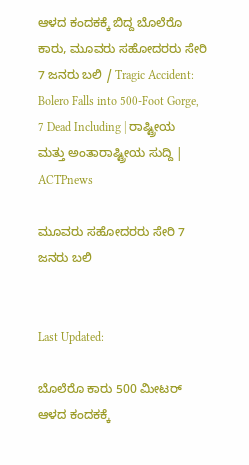ಆಳದ ಕಂದಕಕ್ಕೆ ಬಿದ್ದ ಬೊಲೆರೊ ಕಾರು, ಮೂವರು ಸಹೋದರರು ಸೇರಿ 7 ಜನರು ಬಲಿ / Tragic Accident: Bolero Falls into 500-Foot Gorge, 7 Dead Including | ರಾಷ್ಟ್ರೀಯ ಮತ್ತು ಅಂತಾರಾಷ್ಟ್ರೀಯ ಸುದ್ದಿ | ACTPnews

ಮೂವರು ಸಹೋದರರು ಸೇರಿ 7 ಜನರು ಬಲಿ


Last Updated:

ಬೊಲೆರೊ ಕಾರು 500 ಮೀಟರ್ ಆಳದ ಕಂದಕಕ್ಕೆ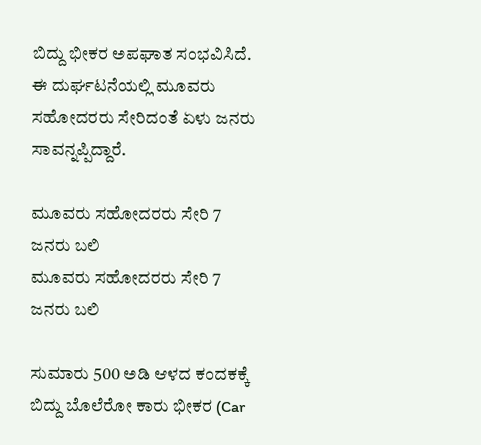ಬಿದ್ದು ಭೀಕರ ಅಪಘಾತ ಸಂಭವಿಸಿದೆ. ಈ ದುರ್ಘಟನೆಯಲ್ಲಿ ಮೂವರು ಸಹೋದರರು ಸೇರಿದಂತೆ ಏಳು ಜನರು ಸಾವನ್ನಪ್ಪಿದ್ದಾರೆ.

ಮೂವರು ಸಹೋದರರು ಸೇರಿ 7 ಜನರು ಬಲಿ
ಮೂವರು ಸಹೋದರರು ಸೇರಿ 7 ಜನರು ಬಲಿ

ಸುಮಾರು 500 ಅಡಿ ಆಳದ ಕಂದಕಕ್ಕೆ ಬಿದ್ದು ಬೊಲೆರೋ ಕಾರು ಭೀಕರ (Car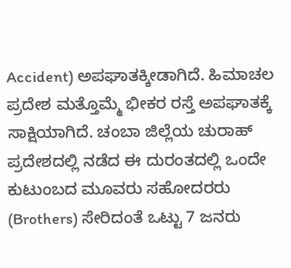Accident) ಅಪಘಾತಕ್ಕೀಡಾಗಿದೆ. ಹಿಮಾಚಲ ಪ್ರದೇಶ ಮತ್ತೊಮ್ಮೆ ಭೀಕರ ರಸ್ತೆ ಅಪಘಾತಕ್ಕೆ ಸಾಕ್ಷಿಯಾಗಿದೆ. ಚಂಬಾ ಜಿಲ್ಲೆಯ ಚುರಾಹ್ ಪ್ರದೇಶದಲ್ಲಿ ನಡೆದ ಈ ದುರಂತದಲ್ಲಿ ಒಂದೇ ಕುಟುಂಬದ ಮೂವರು ಸಹೋದರರು (Brothers) ಸೇರಿದಂತೆ ಒಟ್ಟು 7 ಜನರು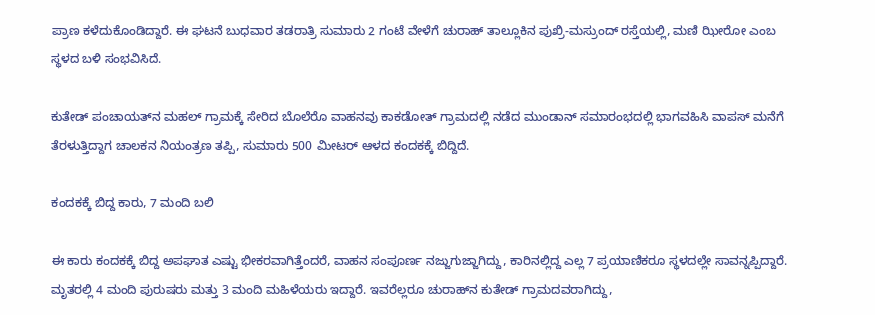ಪ್ರಾಣ ಕಳೆದುಕೊಂಡಿದ್ದಾರೆ. ಈ ಘಟನೆ ಬುಧವಾರ ತಡರಾತ್ರಿ ಸುಮಾರು 2 ಗಂಟೆ ವೇಳೆಗೆ ಚುರಾಹ್ ತಾಲ್ಲೂಕಿನ ಪುಖ್ರಿ-ಮಸ್ರುಂದ್ ರಸ್ತೆಯಲ್ಲಿ, ಮಣಿ ಝೀರೋ ಎಂಬ ಸ್ಥಳದ ಬಳಿ ಸಂಭವಿಸಿದೆ.

ಕುತೇಡ್ ಪಂಚಾಯತ್‌ನ ಮಹಲ್ ಗ್ರಾಮಕ್ಕೆ ಸೇರಿದ ಬೊಲೆರೊ ವಾಹನವು ಕಾಕಡೋತ್ ಗ್ರಾಮದಲ್ಲಿ ನಡೆದ ಮುಂಡಾನ್ ಸಮಾರಂಭದಲ್ಲಿ ಭಾಗವಹಿಸಿ ವಾಪಸ್ ಮನೆಗೆ ತೆರಳುತ್ತಿದ್ದಾಗ ಚಾಲಕನ ನಿಯಂತ್ರಣ ತಪ್ಪಿ, ಸುಮಾರು 500 ಮೀಟರ್ ಆಳದ ಕಂದಕಕ್ಕೆ ಬಿದ್ದಿದೆ.

ಕಂದಕಕ್ಕೆ ಬಿದ್ದ ಕಾರು, 7 ಮಂದಿ ಬಲಿ

ಈ ಕಾರು ಕಂದಕಕ್ಕೆ ಬಿದ್ದ ಅಪಘಾತ ಎಷ್ಟು ಭೀಕರವಾಗಿತ್ತೆಂದರೆ, ವಾಹನ ಸಂಪೂರ್ಣ ನಜ್ಜುಗುಜ್ಜಾಗಿದ್ದು, ಕಾರಿನಲ್ಲಿದ್ದ ಎಲ್ಲ 7 ಪ್ರಯಾಣಿಕರೂ ಸ್ಥಳದಲ್ಲೇ ಸಾವನ್ನಪ್ಪಿದ್ದಾರೆ. ಮೃತರಲ್ಲಿ 4 ಮಂದಿ ಪುರುಷರು ಮತ್ತು 3 ಮಂದಿ ಮಹಿಳೆಯರು ಇದ್ದಾರೆ. ಇವರೆಲ್ಲರೂ ಚುರಾಹ್‌ನ ಕುತೇಡ್ ಗ್ರಾಮದವರಾಗಿದ್ದು,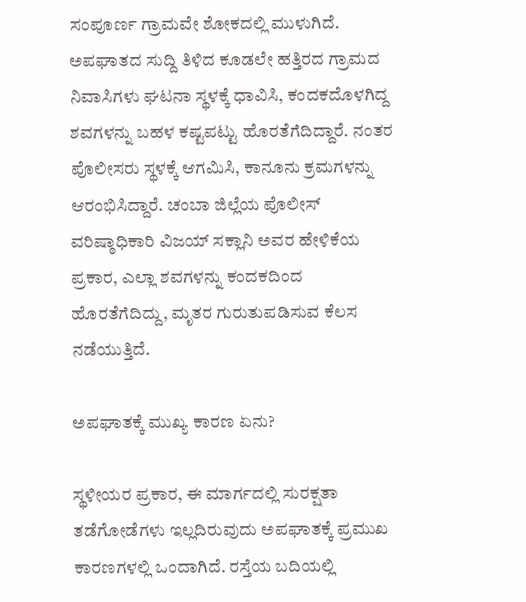ಸಂಪೂರ್ಣ ಗ್ರಾಮವೇ ಶೋಕದಲ್ಲಿ ಮುಳುಗಿದೆ. ಅಪಘಾತದ ಸುದ್ದಿ ತಿಳಿದ ಕೂಡಲೇ ಹತ್ತಿರದ ಗ್ರಾಮದ ನಿವಾಸಿಗಳು ಘಟನಾ ಸ್ಥಳಕ್ಕೆ ಧಾವಿಸಿ, ಕಂದಕದೊಳಗಿದ್ದ ಶವಗಳನ್ನು ಬಹಳ ಕಷ್ಟಪಟ್ಟು ಹೊರತೆಗೆದಿದ್ದಾರೆ. ನಂತರ ಪೊಲೀಸರು ಸ್ಥಳಕ್ಕೆ ಆಗಮಿಸಿ, ಕಾನೂನು ಕ್ರಮಗಳನ್ನು ಆರಂಭಿಸಿದ್ದಾರೆ. ಚಂಬಾ ಜಿಲ್ಲೆಯ ಪೊಲೀಸ್ ವರಿಷ್ಠಾಧಿಕಾರಿ ವಿಜಯ್ ಸಕ್ಲಾನಿ ಅವರ ಹೇಳಿಕೆಯ ಪ್ರಕಾರ, ಎಲ್ಲಾ ಶವಗಳನ್ನು ಕಂದಕದಿಂದ ಹೊರತೆಗೆದಿದ್ದು, ಮೃತರ ಗುರುತುಪಡಿಸುವ ಕೆಲಸ ನಡೆಯುತ್ತಿದೆ.

ಅಪಘಾತಕ್ಕೆ ಮುಖ್ಯ ಕಾರಣ ಏನು?

ಸ್ಥಳೀಯರ ಪ್ರಕಾರ, ಈ ಮಾರ್ಗದಲ್ಲಿ ಸುರಕ್ಷತಾ ತಡೆಗೋಡೆಗಳು ಇಲ್ಲದಿರುವುದು ಅಪಘಾತಕ್ಕೆ ಪ್ರಮುಖ ಕಾರಣಗಳಲ್ಲಿ ಒಂದಾಗಿದೆ. ರಸ್ತೆಯ ಬದಿಯಲ್ಲಿ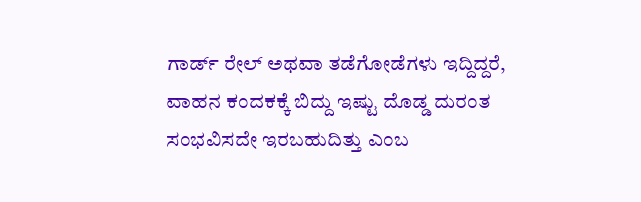ಗಾರ್ಡ್ ರೇಲ್ ಅಥವಾ ತಡೆಗೋಡೆಗಳು ಇದ್ದಿದ್ದರೆ, ವಾಹನ ಕಂದಕಕ್ಕೆ ಬಿದ್ದು ಇಷ್ಟು ದೊಡ್ಡ ದುರಂತ ಸಂಭವಿಸದೇ ಇರಬಹುದಿತ್ತು ಎಂಬ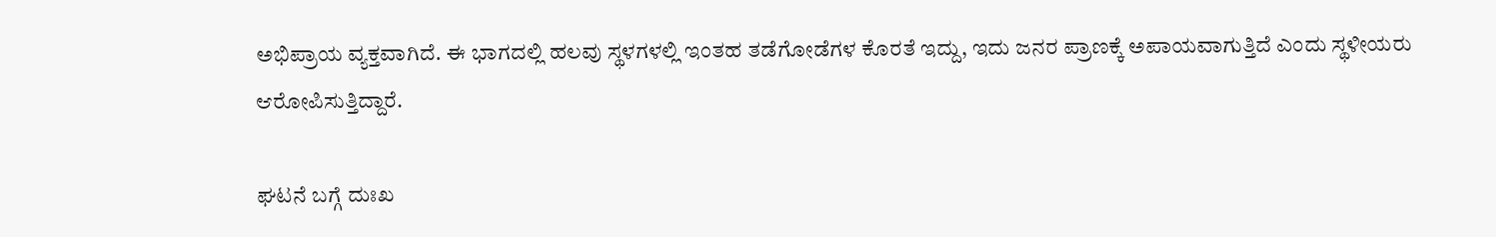ಅಭಿಪ್ರಾಯ ವ್ಯಕ್ತವಾಗಿದೆ. ಈ ಭಾಗದಲ್ಲಿ ಹಲವು ಸ್ಥಳಗಳಲ್ಲಿ ಇಂತಹ ತಡೆಗೋಡೆಗಳ ಕೊರತೆ ಇದ್ದು, ಇದು ಜನರ ಪ್ರಾಣಕ್ಕೆ ಅಪಾಯವಾಗುತ್ತಿದೆ ಎಂದು ಸ್ಥಳೀಯರು ಆರೋಪಿಸುತ್ತಿದ್ದಾರೆ.

ಘಟನೆ ಬಗ್ಗೆ ದುಃಖ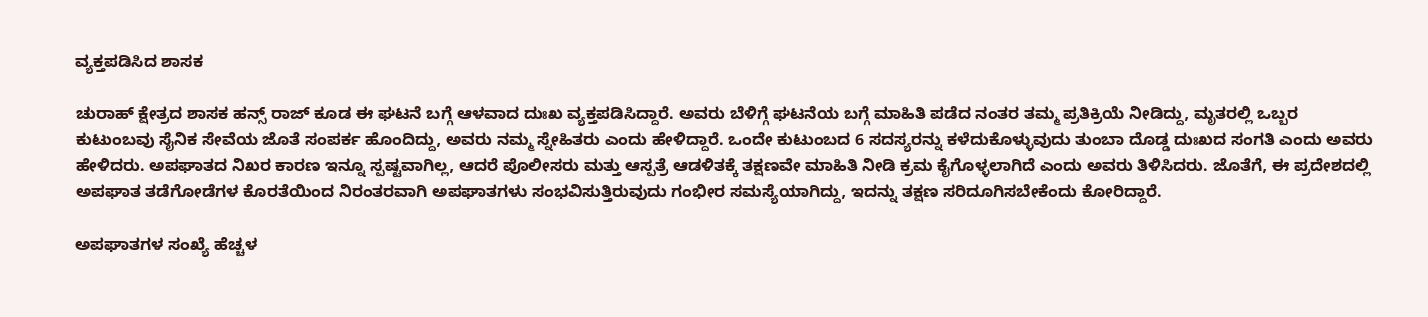ವ್ಯಕ್ತಪಡಿಸಿದ ಶಾಸಕ

ಚುರಾಹ್ ಕ್ಷೇತ್ರದ ಶಾಸಕ ಹನ್ಸ್ ರಾಜ್ ಕೂಡ ಈ ಘಟನೆ ಬಗ್ಗೆ ಆಳವಾದ ದುಃಖ ವ್ಯಕ್ತಪಡಿಸಿದ್ದಾರೆ. ಅವರು ಬೆಳಿಗ್ಗೆ ಘಟನೆಯ ಬಗ್ಗೆ ಮಾಹಿತಿ ಪಡೆದ ನಂತರ ತಮ್ಮ ಪ್ರತಿಕ್ರಿಯೆ ನೀಡಿದ್ದು, ಮೃತರಲ್ಲಿ ಒಬ್ಬರ ಕುಟುಂಬವು ಸೈನಿಕ ಸೇವೆಯ ಜೊತೆ ಸಂಪರ್ಕ ಹೊಂದಿದ್ದು, ಅವರು ನಮ್ಮ ಸ್ನೇಹಿತರು ಎಂದು ಹೇಳಿದ್ದಾರೆ. ಒಂದೇ ಕುಟುಂಬದ 6 ಸದಸ್ಯರನ್ನು ಕಳೆದುಕೊಳ್ಳುವುದು ತುಂಬಾ ದೊಡ್ಡ ದುಃಖದ ಸಂಗತಿ ಎಂದು ಅವರು ಹೇಳಿದರು. ಅಪಘಾತದ ನಿಖರ ಕಾರಣ ಇನ್ನೂ ಸ್ಪಷ್ಟವಾಗಿಲ್ಲ, ಆದರೆ ಪೊಲೀಸರು ಮತ್ತು ಆಸ್ಪತ್ರೆ ಆಡಳಿತಕ್ಕೆ ತಕ್ಷಣವೇ ಮಾಹಿತಿ ನೀಡಿ ಕ್ರಮ ಕೈಗೊಳ್ಳಲಾಗಿದೆ ಎಂದು ಅವರು ತಿಳಿಸಿದರು. ಜೊತೆಗೆ, ಈ ಪ್ರದೇಶದಲ್ಲಿ ಅಪಘಾತ ತಡೆಗೋಡೆಗಳ ಕೊರತೆಯಿಂದ ನಿರಂತರವಾಗಿ ಅಪಘಾತಗಳು ಸಂಭವಿಸುತ್ತಿರುವುದು ಗಂಭೀರ ಸಮಸ್ಯೆಯಾಗಿದ್ದು, ಇದನ್ನು ತಕ್ಷಣ ಸರಿದೂಗಿಸಬೇಕೆಂದು ಕೋರಿದ್ದಾರೆ.

ಅಪಘಾತಗಳ ಸಂಖ್ಯೆ ಹೆಚ್ಚಳ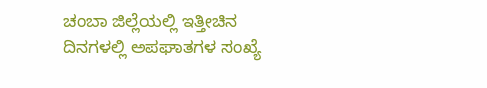ಚಂಬಾ ಜಿಲ್ಲೆಯಲ್ಲಿ ಇತ್ತೀಚಿನ ದಿನಗಳಲ್ಲಿ ಅಪಘಾತಗಳ ಸಂಖ್ಯೆ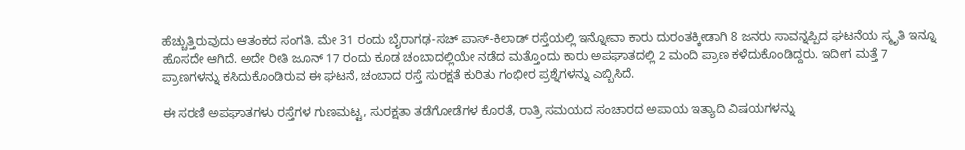ಹೆಚ್ಚುತ್ತಿರುವುದು ಆತಂಕದ ಸಂಗತಿ. ಮೇ 31 ರಂದು ಬೈರಾಗಢ-ಸಚ್ ಪಾಸ್-ಕಿಲಾಡ್ ರಸ್ತೆಯಲ್ಲಿ ಇನ್ನೋವಾ ಕಾರು ದುರಂತಕ್ಕೀಡಾಗಿ 8 ಜನರು ಸಾವನ್ನಪ್ಪಿದ ಘಟನೆಯ ಸ್ಮೃತಿ ಇನ್ನೂ ಹೊಸದೇ ಆಗಿದೆ. ಅದೇ ರೀತಿ ಜೂನ್ 17 ರಂದು ಕೂಡ ಚಂಬಾದಲ್ಲಿಯೇ ನಡೆದ ಮತ್ತೊಂದು ಕಾರು ಅಪಘಾತದಲ್ಲಿ 2 ಮಂದಿ ಪ್ರಾಣ ಕಳೆದುಕೊಂಡಿದ್ದರು. ಇದೀಗ ಮತ್ತೆ 7 ಪ್ರಾಣಗಳನ್ನು ಕಸಿದುಕೊಂಡಿರುವ ಈ ಘಟನೆ, ಚಂಬಾದ ರಸ್ತೆ ಸುರಕ್ಷತೆ ಕುರಿತು ಗಂಭೀರ ಪ್ರಶ್ನೆಗಳನ್ನು ಎಬ್ಬಿಸಿದೆ.

ಈ ಸರಣಿ ಅಪಘಾತಗಳು ರಸ್ತೆಗಳ ಗುಣಮಟ್ಟ, ಸುರಕ್ಷತಾ ತಡೆಗೋಡೆಗಳ ಕೊರತೆ, ರಾತ್ರಿ ಸಮಯದ ಸಂಚಾರದ ಅಪಾಯ ಇತ್ಯಾದಿ ವಿಷಯಗಳನ್ನು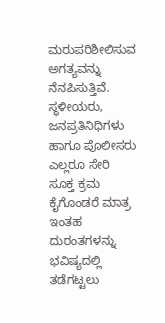ಮರುಪರಿಶೀಲಿಸುವ ಅಗತ್ಯವನ್ನು ನೆನಪಿಸುತ್ತಿವೆ. ಸ್ಥಳೀಯರು, ಜನಪ್ರತಿನಿಧಿಗಳು ಹಾಗೂ ಪೊಲೀಸರು ಎಲ್ಲರೂ ಸೇರಿ ಸೂಕ್ತ ಕ್ರಮ ಕೈಗೊಂಡರೆ ಮಾತ್ರ ಇಂತಹ ದುರಂತಗಳನ್ನು ಭವಿಷ್ಯದಲ್ಲಿ ತಡೆಗಟ್ಟಲು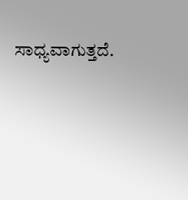ಸಾಧ್ಯವಾಗುತ್ತದೆ.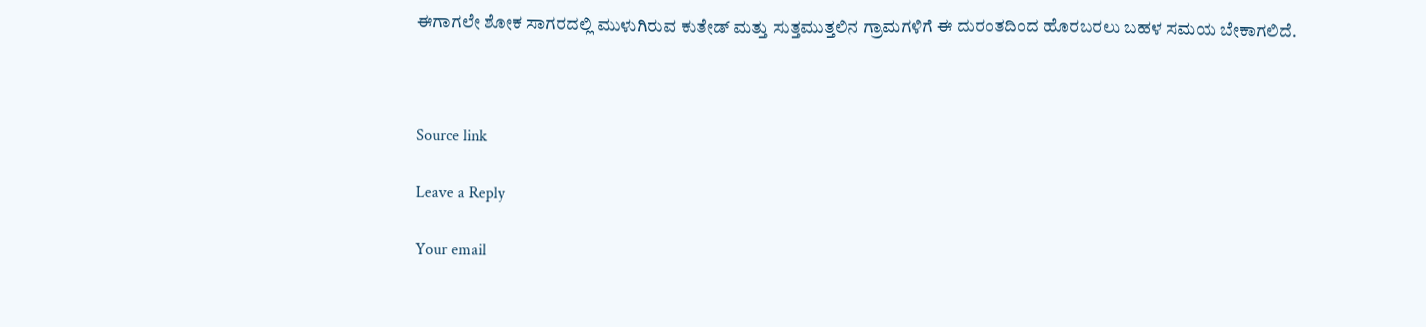ಈಗಾಗಲೇ ಶೋಕ ಸಾಗರದಲ್ಲಿ ಮುಳುಗಿರುವ ಕುತೇಡ್ ಮತ್ತು ಸುತ್ತಮುತ್ತಲಿನ ಗ್ರಾಮಗಳಿಗೆ ಈ ದುರಂತದಿಂದ ಹೊರಬರಲು ಬಹಳ ಸಮಯ ಬೇಕಾಗಲಿದೆ.



Source link

Leave a Reply

Your email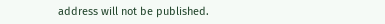address will not be published.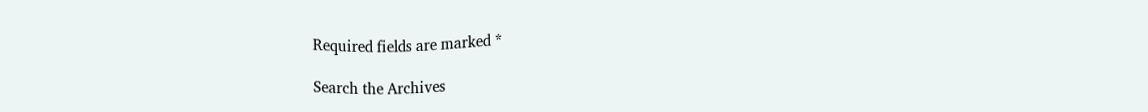Required fields are marked *

Search the Archives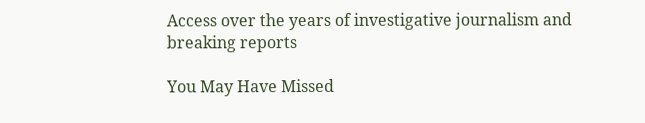Access over the years of investigative journalism and breaking reports

You May Have Missed